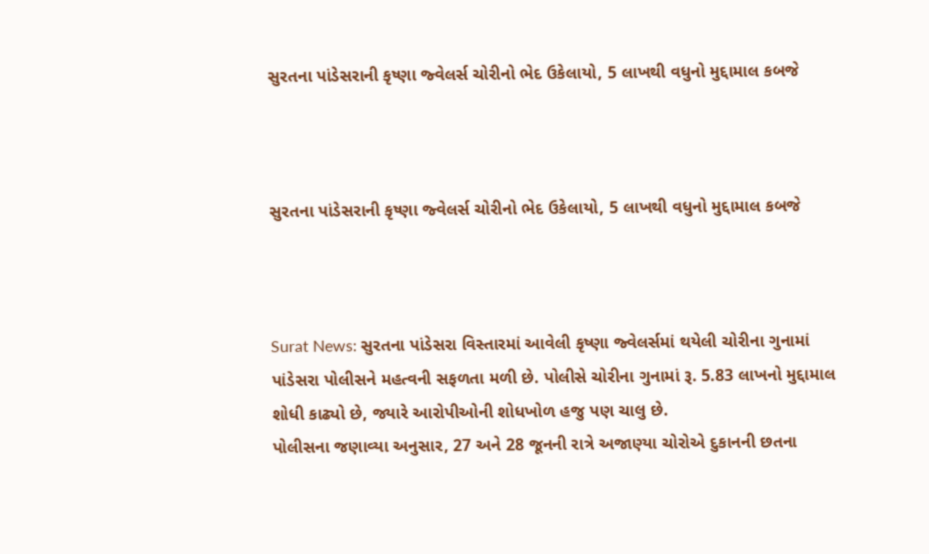સુરતના પાંડેસરાની કૃષ્ણા જ્વેલર્સ ચોરીનો ભેદ ઉકેલાયો, 5 લાખથી વધુનો મુદ્દામાલ કબજે



સુરતના પાંડેસરાની કૃષ્ણા જ્વેલર્સ ચોરીનો ભેદ ઉકેલાયો, 5 લાખથી વધુનો મુદ્દામાલ કબજે



Surat News: સુરતના પાંડેસરા વિસ્તારમાં આવેલી કૃષ્ણા જ્વેલર્સમાં થયેલી ચોરીના ગુનામાં પાંડેસરા પોલીસને મહત્વની સફળતા મળી છે. પોલીસે ચોરીના ગુનામાં રૂ. 5.83 લાખનો મુદ્દામાલ શોધી કાઢ્યો છે, જ્યારે આરોપીઓની શોધખોળ હજુ પણ ચાલુ છે.
પોલીસના જણાવ્યા અનુસાર, 27 અને 28 જૂનની રાત્રે અજાણ્યા ચોરોએ દુકાનની છતના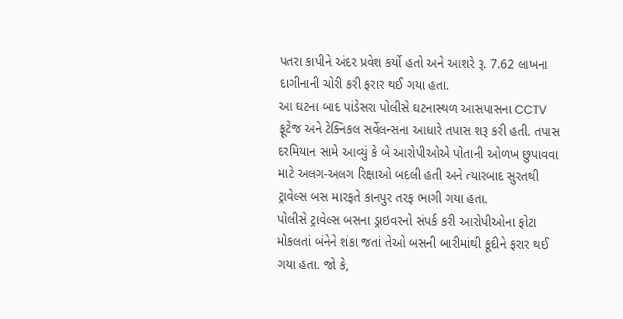પતરા કાપીને અંદર પ્રવેશ કર્યો હતો અને આશરે રૂ. 7.62 લાખના દાગીનાની ચોરી કરી ફરાર થઈ ગયા હતા.
આ ઘટના બાદ પાંડેસરા પોલીસે ઘટનાસ્થળ આસપાસના CCTV ફૂટેજ અને ટેક્નિકલ સર્વેલન્સના આધારે તપાસ શરૂ કરી હતી. તપાસ દરમિયાન સામે આવ્યું કે બે આરોપીઓએ પોતાની ઓળખ છુપાવવા માટે અલગ-અલગ રિક્ષાઓ બદલી હતી અને ત્યારબાદ સુરતથી ટ્રાવેલ્સ બસ મારફતે કાનપુર તરફ ભાગી ગયા હતા.
પોલીસે ટ્રાવેલ્સ બસના ડ્રાઇવરનો સંપર્ક કરી આરોપીઓના ફોટા મોકલતાં બંનેને શંકા જતાં તેઓ બસની બારીમાંથી કૂદીને ફરાર થઈ ગયા હતા. જો કે,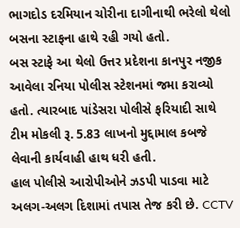ભાગદોડ દરમિયાન ચોરીના દાગીનાથી ભરેલો થેલો બસના સ્ટાફના હાથે રહી ગયો હતો.
બસ સ્ટાફે આ થેલો ઉત્તર પ્રદેશના કાનપુર નજીક આવેલા રનિયા પોલીસ સ્ટેશનમાં જમા કરાવ્યો હતો. ત્યારબાદ પાંડેસરા પોલીસે ફરિયાદી સાથે ટીમ મોકલી રૂ. 5.83 લાખનો મુદ્દામાલ કબજે લેવાની કાર્યવાહી હાથ ધરી હતી.
હાલ પોલીસે આરોપીઓને ઝડપી પાડવા માટે અલગ-અલગ દિશામાં તપાસ તેજ કરી છે. CCTV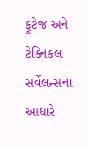ફૂટેજ અને ટેક્નિકલ સર્વેલન્સના આધારે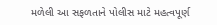મળેલી આ સફળતાને પોલીસ માટે મહત્વપૂર્ણ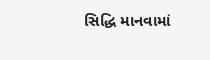સિદ્ધિ માનવામાં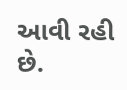આવી રહી છે.